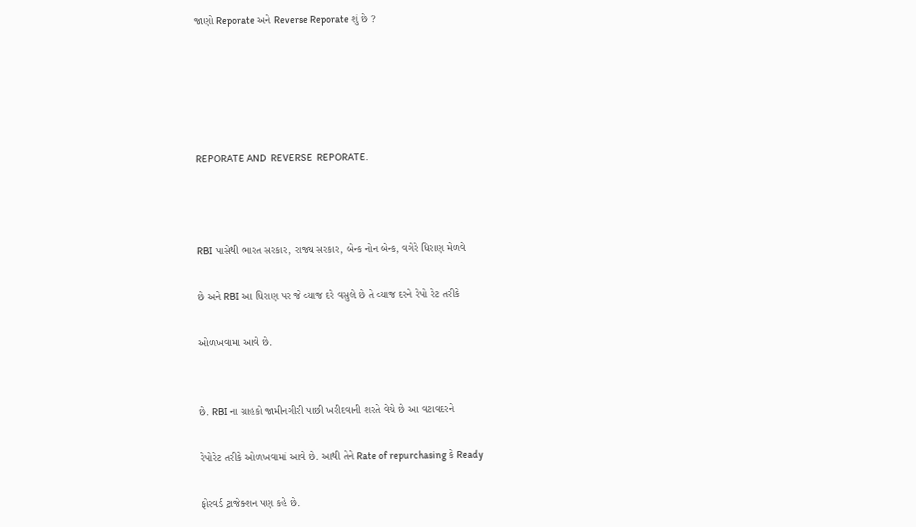જાણો Reporate અને Reverse Reporate શું છે ?





REPORATE AND  REVERSE  REPORATE.



RBI પાસેથી ભારત સરકાર, રાજ્ય સરકાર, બેન્ક નોન બેન્ક, વગેરે ધિરાણ મેળવે

છે અને RBI આ ધિરાણ પર જે વ્યાજ દરે વસુલે છે તે વ્યાજ દરને રેપો રેટ તરીકે

ઓળખવામા આવે છે.


છે. RBI ના ગ્રાહકો જામીનગીરી પાછી ખરીદવાની શરતે વેચે છે આ વટાવદરને

રેપોરેટ તરીકે ઓળખવામાં આવે છે. આથી તેને Rate of repurchasing કે Ready

ફોરવર્ડ ટ્રાજેક્શન પણ કહે છે.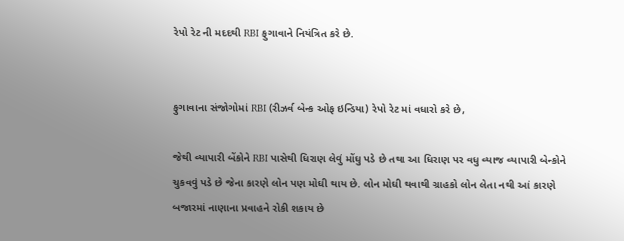રેપો રેટ ની મદદથી RBI ફુગાવાને નિયંત્રિત કરે છે.


ફુગાવાના સંજોગોમાં RBI (રીઝર્વ બેન્ક ઓફ ઇન્ડિયા) રેપો રેટ માં વધારો કરે છે,

જેથી વ્યાપારી બેંકોને RBI પાસેથી ધિરાણ લેવું મોંઘુ પડે છે તથા આ ધિરાણ પર વધુ વ્યાજ વ્યાપારી બેન્કોને ચુકવવું પડે છે જેના કારણે લોન પણ મોઘી થાય છે. લોન મોઘી થવાથી ગ્રાહકો લોન લેતા નથી આં કારણે બજારમાં નાણાના પ્રવાહને રોકી શકાય છે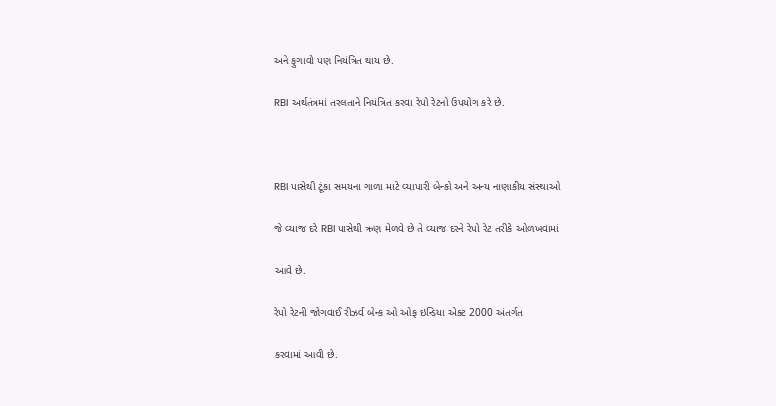અને ફુગાવો પણ નિયંત્રિત થાય છે.

RBI અર્થતંત્રમાં તરલતાને નિયંત્રિત કરવા રેપો રેટનો ઉપયોગ કરે છે.



RBI પાસેથી ટૂંકા સમયના ગાળા માટે વ્યાપારી બેન્કો અને અન્ય નાણાકીય સંસ્થાઓ

જે વ્યાજ દરે RBI પાસેથી ઋણ મેળવે છે તે વ્યાજ દરને રેપો રેટ તરીકે ઓળખવામાં

આવે છે.

રેપો રેટની જોગવાઈ રીઝર્વ બેન્ક ઓ ઓફ ઇન્ડિયા એક્ટ 2000 અંતર્ગત

કરવામાં આવી છે.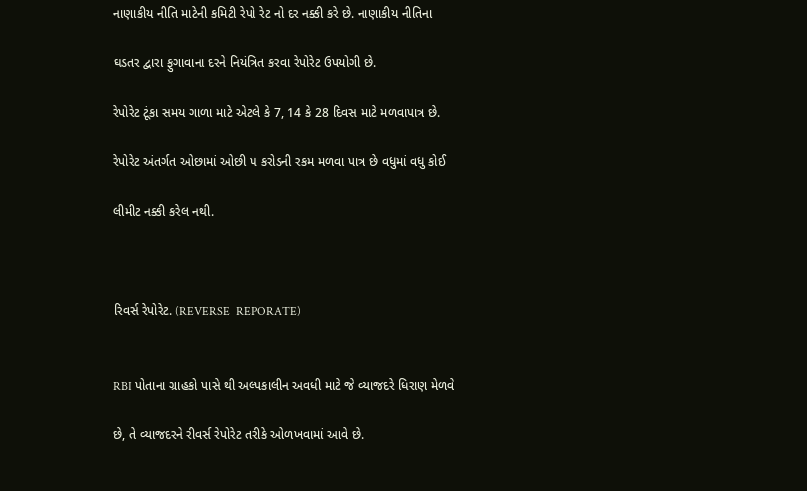નાણાકીય નીતિ માટેની કમિટી રેપો રેટ નો દર નક્કી કરે છે. નાણાકીય નીતિના

ઘડતર દ્વારા ફુગાવાના દરને નિયંત્રિત કરવા રેપોરેટ ઉપયોગી છે.

રેપોરેટ ટૂંકા સમય ગાળા માટે એટલે કે 7, 14 કે 28 દિવસ માટે મળવાપાત્ર છે.

રેપોરેટ અંતર્ગત ઓછામાં ઓછી ૫ કરોડની રકમ મળવા પાત્ર છે વધુમાં વધુ કોઈ

લીમીટ નક્કી કરેલ નથી.



રિવર્સ રેપોરેટ. (REVERSE  REPORATE)


RBI પોતાના ગ્રાહકો પાસે થી અલ્પકાલીન અવધી માટે જે વ્યાજદરે ધિરાણ મેળવે

છે, તે વ્યાજદરને રીવર્સ રેપોરેટ તરીકે ઓળખવામાં આવે છે.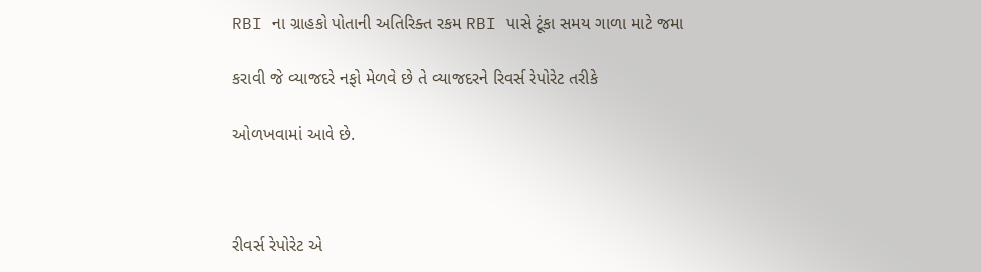RBI ના ગ્રાહકો પોતાની અતિરિક્ત રકમ RBI પાસે ટૂંકા સમય ગાળા માટે જમા

કરાવી જે વ્યાજદરે નફો મેળવે છે તે વ્યાજદરને રિવર્સ રેપોરેટ તરીકે

ઓળખવામાં આવે છે.



રીવર્સ રેપોરેટ એ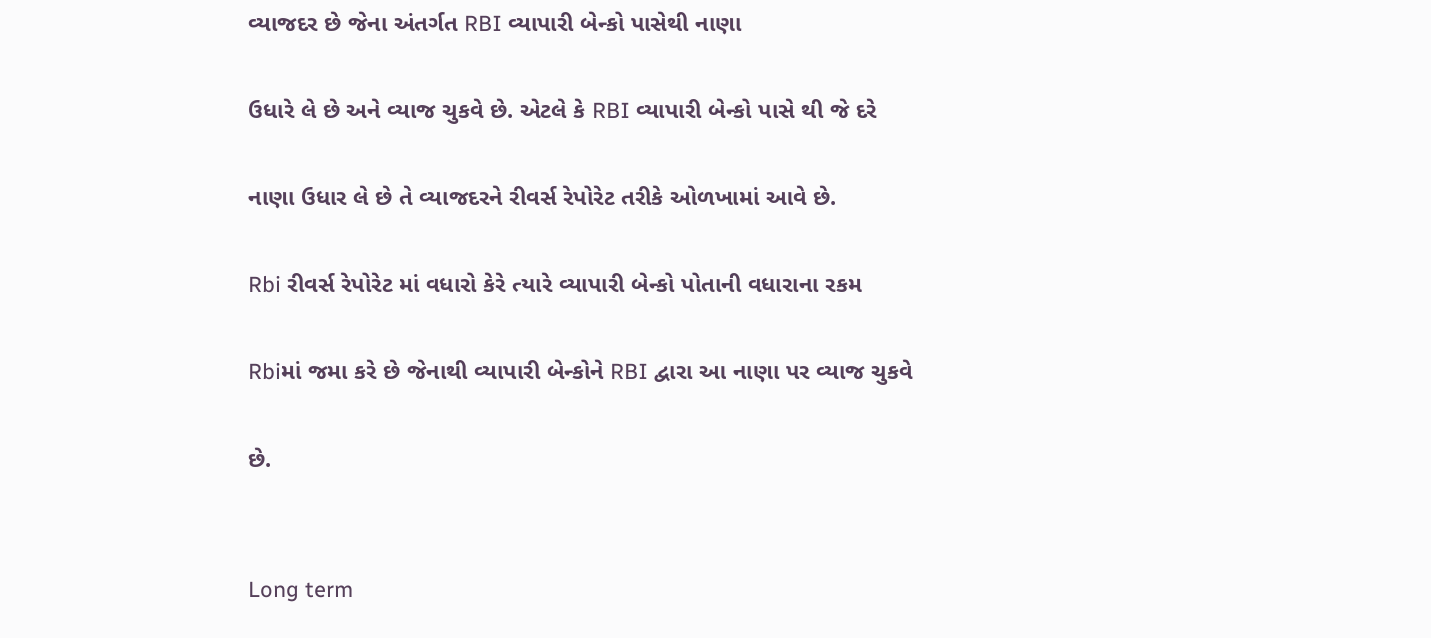વ્યાજદર છે જેના અંતર્ગત RBI વ્યાપારી બેન્કો પાસેથી નાણા

ઉધારે લે છે અને વ્યાજ ચુકવે છે. એટલે કે RBI વ્યાપારી બેન્કો પાસે થી જે દરે

નાણા ઉધાર લે છે તે વ્યાજદરને રીવર્સ રેપોરેટ તરીકે ઓળખામાં આવે છે.

Rbi રીવર્સ રેપોરેટ માં વધારો કેરે ત્યારે વ્યાપારી બેન્કો પોતાની વધારાના રકમ

Rbiમાં જમા કરે છે જેનાથી વ્યાપારી બેન્કોને RBI દ્વારા આ નાણા પર વ્યાજ ચુકવે

છે.


Long term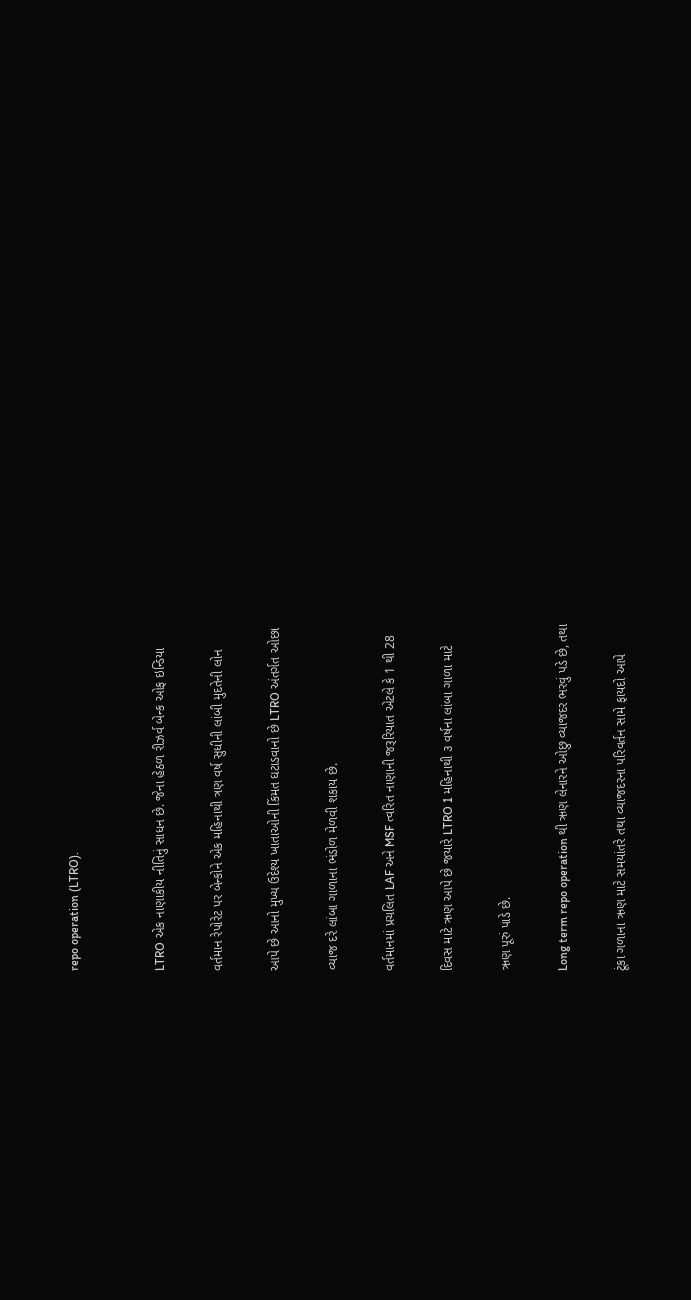repo operation (LTRO).


LTRO એક નાણાકીય નીતિનું સાધન છે. જેના હેઠળ રીઝર્વ બેન્ક ઓફ ઇન્ડિયા

વર્તમાન રેપોરેટ પર બેન્કોને એક મહિનાથી ત્રણ વર્ષ સુધીની લાંબી મુદતેની લોન

આપે છે આનો મુખ્ય ઉદેશ્ય ખાતાઓની કિંમત ઘટાડવાનો છે LTRO અંતર્ગત ઓછા

વ્યાજ દરે લાંબા ગાળાના ભંડોળ મેળવી શકાય છે.

વર્તમાનમાં પ્રચલિત LAF અને MSF ત્વરિત નાણાની જરૂરિયાત એટલે કે 1 થી 28

દિવસ માટે ઋણ આપે છે જયારે LTRO 1 મહિનાથી ૩ વર્ષના લાંબા ગાળા માટે

ઋણ પૂરું પાડે છે.

Long term repo operation થી ઋણ લેનારને ઓછુ વ્યાજદર ભરવું પડે છે, તથા

ટૂંકા ગળાના ઋણ માટે સમયાંતરે તથા વ્યાજદરના પરિવર્તન સામે ફાયદો આપે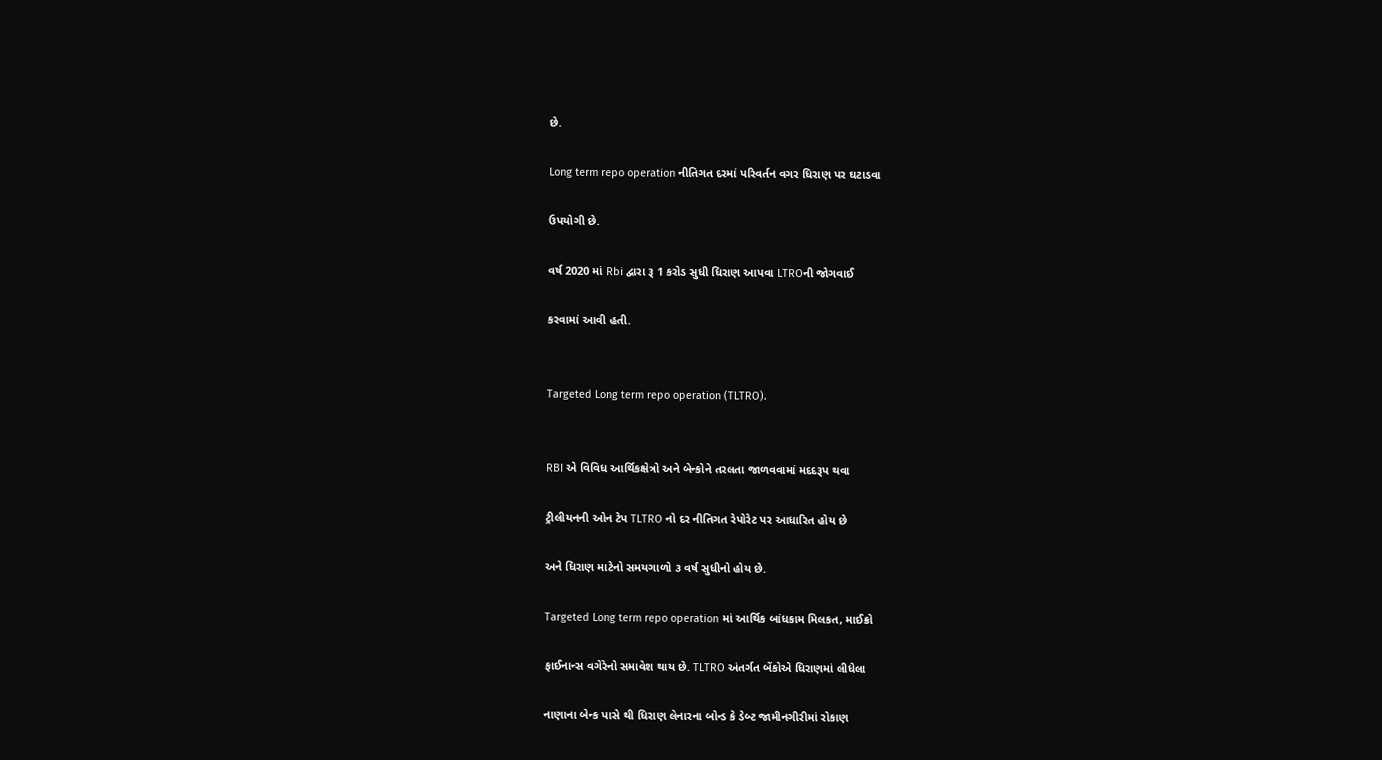છે.

Long term repo operation નીતિગત દરમાં પરિવર્તન વગર ધિરાણ પર ઘટાડવા

ઉપયોગી છે.

વર્ષ 2020 માં Rbi દ્વારા રૂ 1 કરોડ સુધી ધિરાણ આપવા LTROની જોગવાઈ

કરવામાં આવી હતી.


Targeted Long term repo operation (TLTRO).


RBI એ વિવિધ આર્થિકક્ષેત્રો અને બેન્કોને તરલતા જાળવવામાં મદદરૂપ થવા

ટ્રીલીયનની ઓન ટેપ TLTRO નો દર નીતિગત રેપોરેટ પર આધારિત હોય છે

અને ધિરાણ માટેનો સમયગાળો ૩ વર્ષ સુધીનો હોય છે.

Targeted Long term repo operation માં આર્થિક બાંધકામ મિલકત, માઈક્રો

ફાઈનાન્સ વગેરેનો સમાવેશ થાય છે. TLTRO અંતર્ગત બેંકોએ ધિરાણમાં લીધેલા

નાણાના બેન્ક પાસે થી ધિરાણ લેનારના બોન્ડ કે ડેબ્ટ જામીનગીરીમાં રોકાણ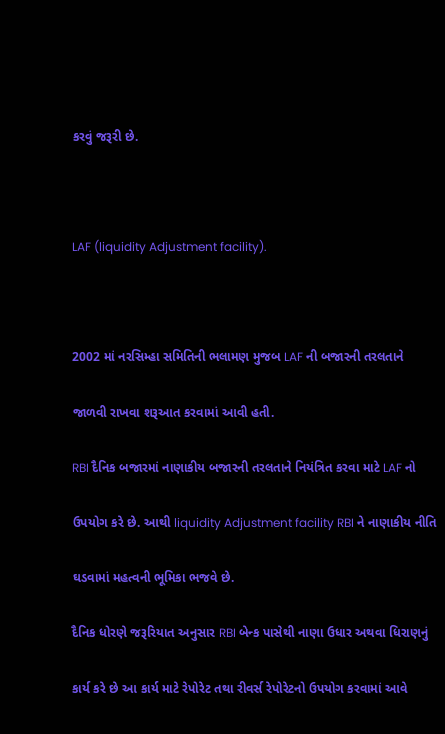કરવું જરૂરી છે.



LAF (liquidity Adjustment facility).



2002 માં નરસિમ્હા સમિતિની ભલામણ મુજબ LAF ની બજારની તરલતાને

જાળવી રાખવા શરૂઆત કરવામાં આવી હતી.

RBI દૈનિક બજારમાં નાણાકીય બજારની તરલતાને નિયંત્રિત કરવા માટે LAF નો

ઉપયોગ કરે છે. આથી liquidity Adjustment facility RBI ને નાણાકીય નીતિ

ઘડવામાં મહત્વની ભૂમિકા ભજવે છે.

દૈનિક ધોરણે જરૂરિયાત અનુસાર RBI બેન્ક પાસેથી નાણા ઉધાર અથવા ધિરાણનું

કાર્ય કરે છે આ કાર્ય માટે રેપોરેટ તથા રીવર્સ રેપોરેટનો ઉપયોગ કરવામાં આવે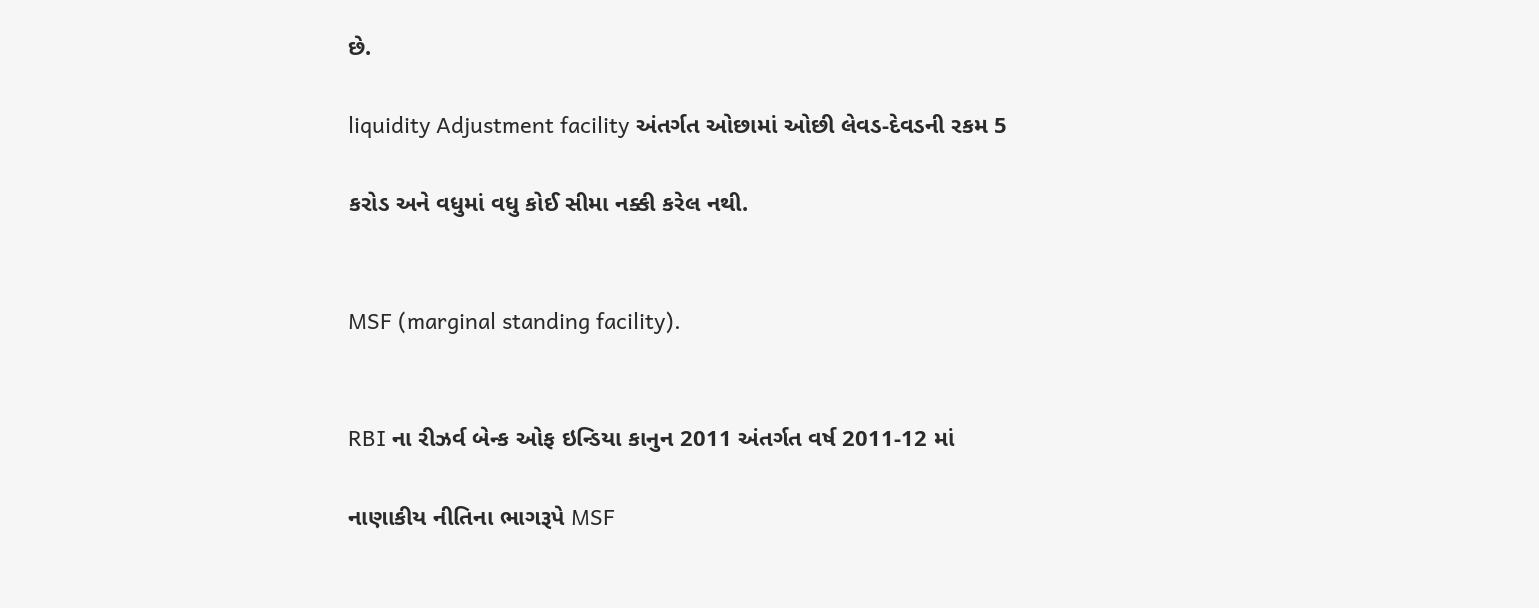છે.

liquidity Adjustment facility અંતર્ગત ઓછામાં ઓછી લેવડ-દેવડની રકમ 5

કરોડ અને વધુમાં વધુ કોઈ સીમા નક્કી કરેલ નથી.


MSF (marginal standing facility).


RBI ના રીઝર્વ બેન્ક ઓફ ઇન્ડિયા કાનુન 2011 અંતર્ગત વર્ષ 2011-12 માં

નાણાકીય નીતિના ભાગરૂપે MSF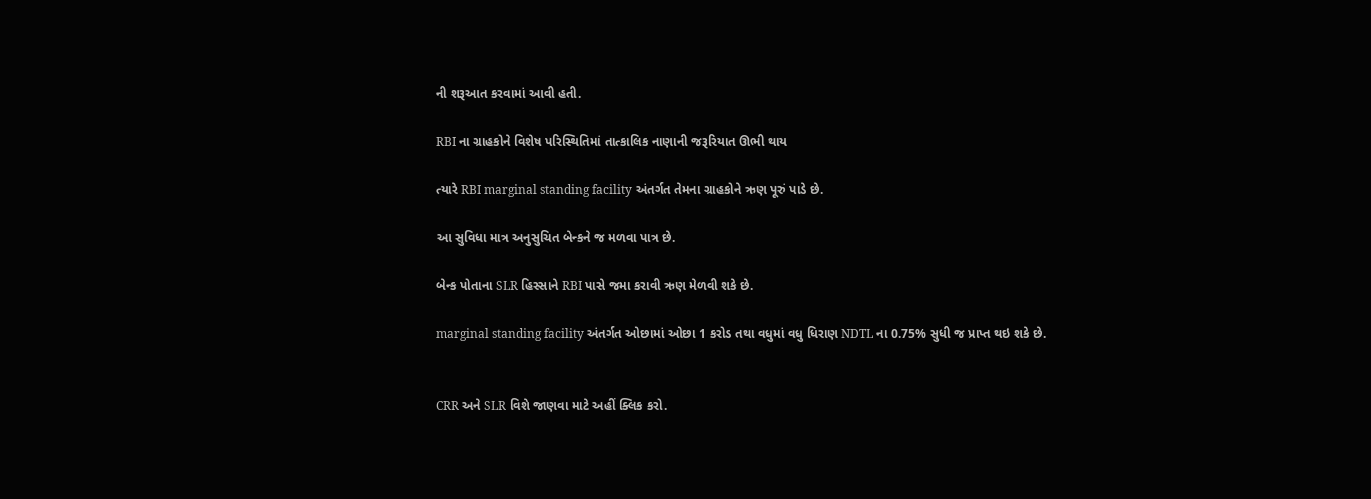ની શરૂઆત કરવામાં આવી હતી.

RBI ના ગ્રાહકોને વિશેષ પરિસ્થિતિમાં તાત્કાલિક નાણાની જરૂરિયાત ઊભી થાય

ત્યારે RBI marginal standing facility અંતર્ગત તેમના ગ્રાહકોને ઋણ પૂરું પાડે છે.

આ સુવિધા માત્ર અનુસુચિત બેન્કને જ મળવા પાત્ર છે.

બેન્ક પોતાના SLR હિસ્સાને RBI પાસે જમા કરાવી ઋણ મેળવી શકે છે.

marginal standing facility અંતર્ગત ઓછામાં ઓછા 1 કરોડ તથા વધુમાં વધુ ધિરાણ NDTL ના 0.75% સુધી જ પ્રાપ્ત થઇ શકે છે.


CRR અને SLR વિશે જાણવા માટે અહીં ક્લિક કરો.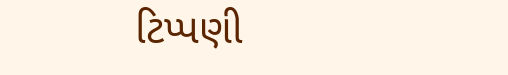ટિપ્પણી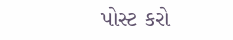પોસ્ટ કરો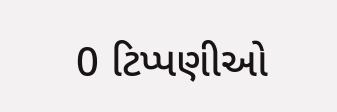0 ટિપ્પણીઓ